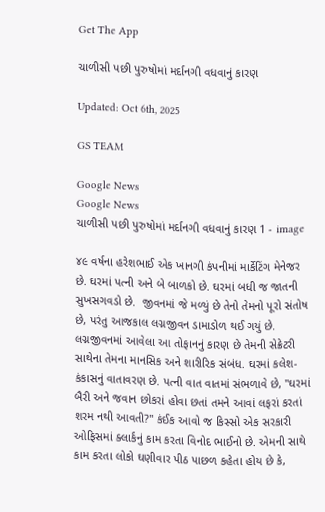Get The App

ચાળીસી પછી પુરુષોમાં મર્દાનગી વધવાનું કારણ

Updated: Oct 6th, 2025

GS TEAM

Google News
Google News
ચાળીસી પછી પુરુષોમાં મર્દાનગી વધવાનું કારણ 1 - image

૪૯ વર્ષના હરેશભાઈ એક ખાનગી કંપનીમાં માર્કેટિંગ મેનેજર છે. ઘરમાં પત્ની અને બે બાળકો છે. ઘરમાં બધી જ જાતની સુખસગવડો છે.  જીવનમાં જે મળ્યું છે તેનો તેમનો પૂરો સંતોષ છે, પરંતુ આજકાલ લગ્નજીવન ડામાડોળ થઈ ગયું છે. લગ્નજીવનમાં આવેલા આ તોફાનનું કારણ છે તેમની સેક્રેટરી સાથેના તેમના માનસિક અને શારીરિક સંબંધ. ઘરમાં કલેશ-કંકાસનું વાતાવરણ છે. પત્ની વાત વાતમાં સંભળાવે છે, ''ઘરમાં બૈરી અને જવાન છોકરાં હોવા છતાં તમને આવાં લફરાં કરતાં શરમ નથી આવતી?'' કંઈક આવો જ કિસ્સો એક સરકારી ઓફિસમાં ક્લાર્કનું કામ કરતા વિનોદ ભાઈનો છે. એમની સાથે કામ કરતા લોકો ઘણીવાર પીઠ પાછળ કહેતા હોય છે કે,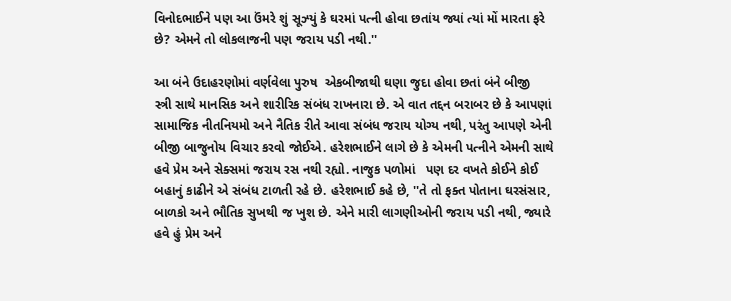વિનોદભાઈને પણ આ ઉંમરે શું સૂઝ્યું કે ઘરમાં પત્ની હોવા છતાંય જ્યાં ત્યાં મોં મારતા ફરે છે? એમને તો લોકલાજની પણ જરાય પડી નથી.''

આ બંને ઉદાહરણોમાં વર્ણવેલા પુરુષ  એકબીજાથી ઘણા જુદા હોવા છતાં બંને બીજી  સ્ત્રી સાથે માનસિક અને શારીરિક સંબંધ રાખનારા છે. એ વાત તદ્દન બરાબર છે કે આપણાં સામાજિક નીતનિયમો અને નૈતિક રીતે આવા સંબંધ જરાય યોગ્ય નથી, પરંતુ આપણે એની બીજી બાજુનોય વિચાર કરવો જોઈએ. હરેશભાઈને લાગે છે કે એમની પત્નીને એમની સાથે હવે પ્રેમ અને સેક્સમાં જરાય રસ નથી રહ્યો. નાજુક પળોમાં   પણ દર વખતે કોઈને કોઈ બહાનું કાઢીને એ સંબંધ ટાળતી રહે છે. હરેશભાઈ કહે છે, ''તે તો ફક્ત પોતાના ઘરસંસાર, બાળકો અને ભૌતિક સુખથી જ ખુશ છે. એને મારી લાગણીઓની જરાય પડી નથી, જ્યારે  હવે હું પ્રેમ અને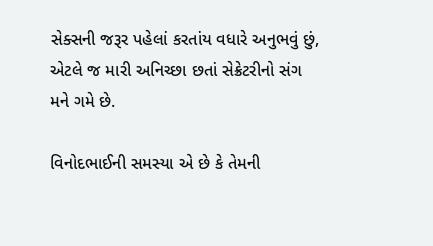સેક્સની જરૂર પહેલાં કરતાંય વધારે અનુભવું છું, એટલે જ મારી અનિચ્છા છતાં સેક્રેટરીનો સંગ મને ગમે છે.

વિનોદભાઈની સમસ્યા એ છે કે તેમની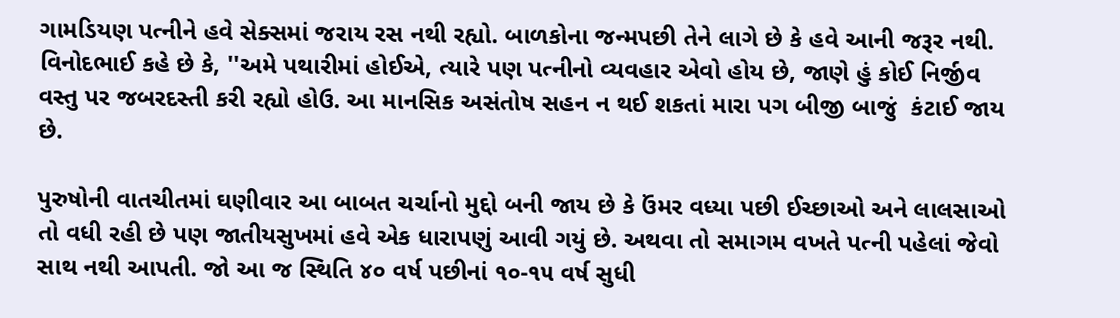ગામડિયણ પત્નીને હવે સેક્સમાં જરાય રસ નથી રહ્યો. બાળકોના જન્મપછી તેને લાગે છે કે હવે આની જરૂર નથી. વિનોદભાઈ કહે છે કે, ''અમે પથારીમાં હોઈએ, ત્યારે પણ પત્નીનો વ્યવહાર એવો હોય છે, જાણે હું કોઈ નિર્જીવ વસ્તુ પર જબરદસ્તી કરી રહ્યો હોઉ. આ માનસિક અસંતોષ સહન ન થઈ શકતાં મારા પગ બીજી બાજું  કંટાઈ જાય છે.

પુરુષોની વાતચીતમાં ઘણીવાર આ બાબત ચર્ચાનો મુદ્દો બની જાય છે કે ઉંમર વધ્યા પછી ઈચ્છાઓ અને લાલસાઓ તો વધી રહી છે પણ જાતીયસુખમાં હવે એક ધારાપણું આવી ગયું છે. અથવા તો સમાગમ વખતે પત્ની પહેલાં જેવો સાથ નથી આપતી. જો આ જ સ્થિતિ ૪૦ વર્ષ પછીનાં ૧૦-૧૫ વર્ષ સુધી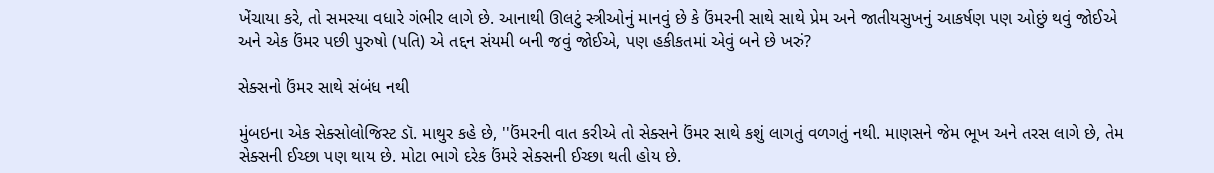ખેંચાયા કરે, તો સમસ્યા વધારે ગંભીર લાગે છે. આનાથી ઊલટું સ્ત્રીઓનું માનવું છે કે ઉંમરની સાથે સાથે પ્રેમ અને જાતીયસુખનું આકર્ષણ પણ ઓછું થવું જોઈએ અને એક ઉંમર પછી પુરુષો (પતિ) એ તદ્દન સંયમી બની જવું જોઈએ, પણ હકીકતમાં એવું બને છે ખરું?

સેક્સનો ઉંમર સાથે સંબંધ નથી

મુંબઇના એક સેક્સોલોજિસ્ટ ડૉ. માથુર કહે છે, ''ઉંમરની વાત કરીએ તો સેક્સને ઉંમર સાથે કશું લાગતું વળગતું નથી. માણસને જેમ ભૂખ અને તરસ લાગે છે, તેમ સેક્સની ઈચ્છા પણ થાય છે. મોટા ભાગે દરેક ઉંમરે સેક્સની ઈચ્છા થતી હોય છે.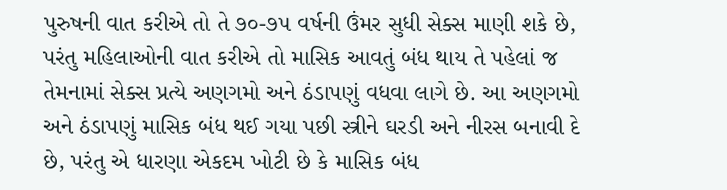પુરુષની વાત કરીએ તો તે ૭૦-૭૫ વર્ષની ઉંમર સુધી સેક્સ માણી શકે છે, પરંતુ મહિલાઓની વાત કરીએ તો માસિક આવતું બંધ થાય તે પહેલાં જ તેમનામાં સેક્સ પ્રત્યે અણગમો અને ઠંડાપણું વધવા લાગે છે. આ અણગમો અને ઠંડાપણું માસિક બંધ થઈ ગયા પછી સ્ત્રીને ઘરડી અને નીરસ બનાવી દે છે, પરંતુ એ ધારણા એકદમ ખોટી છે કે માસિક બંધ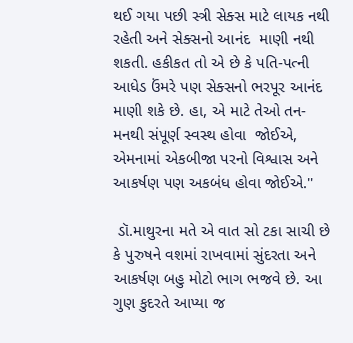થઈ ગયા પછી સ્ત્રી સેક્સ માટે લાયક નથી રહેતી અને સેક્સનો આનંદ  માણી નથી શકતી. હકીકત તો એ છે કે પતિ-પત્ની આધેડ ઉંમરે પણ સેક્સનો ભરપૂર આનંદ માણી શકે છે. હા, એ માટે તેઓ તન-મનથી સંપૂર્ણ સ્વસ્થ હોવા  જોઈએ, એમનામાં એકબીજા પરનો વિશ્વાસ અને આકર્ષણ પણ અકબંધ હોવા જોઈએ.''

 ડૉ.માથુરના મતે એ વાત સો ટકા સાચી છે કે પુરુષને વશમાં રાખવામાં સુંદરતા અને આકર્ષણ બહુ મોટો ભાગ ભજવે છે. આ ગુણ કુદરતે આપ્યા જ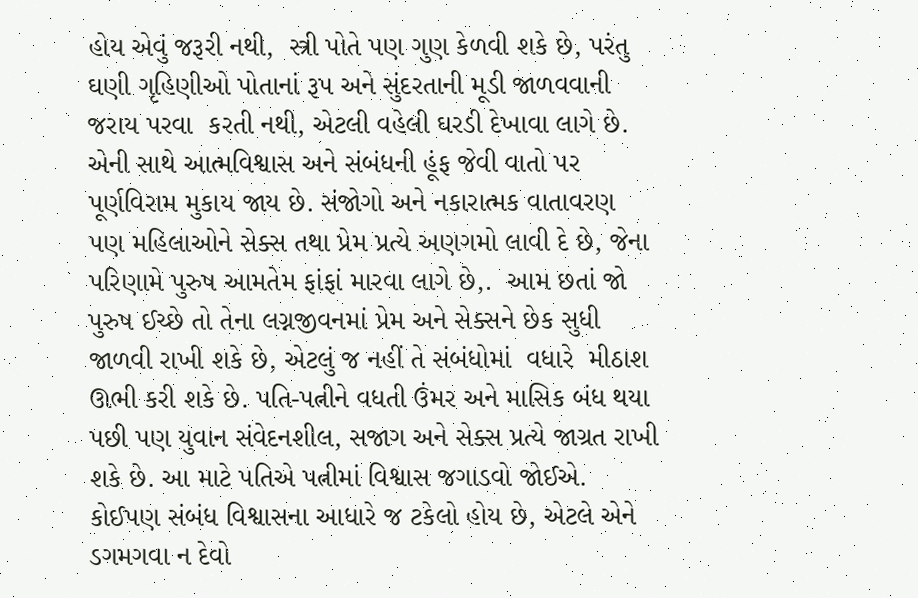હોય એવું જરૂરી નથી,  સ્ત્રી પોતે પણ ગુણ કેળવી શકે છે, પરંતુ ઘણી ગૃહિણીઓ પોતાનાં રૂપ અને સુંદરતાની મૂડી જાળવવાની જરાય પરવા  કરતી નથી, એટલી વહેલી ઘરડી દેખાવા લાગે છે. એની સાથે આત્મવિશ્વાસ અને સંબંધની હૂંફ જેવી વાતો પર પૂર્ણવિરામ મુકાય જાય છે. સંજોગો અને નકારાત્મક વાતાવરણ પણ મહિલાઓને સેક્સ તથા પ્રેમ પ્રત્યે અણગમો લાવી દે છે, જેના પરિણામે પુરુષ આમતેમ ફાંફાં મારવા લાગે છે,.  આમ છતાં જો પુરુષ ઈચ્છે તો તેના લગ્નજીવનમાં પ્રેમ અને સેક્સને છેક સુધી જાળવી રાખી શકે છે, એટલું જ નહીં તે સંબંધોમાં  વધારે  મીઠાશ ઊભી કરી શકે છે. પતિ-પત્નીને વધતી ઉંમર અને માસિક બંધ થયા પછી પણ યુવાન સંવેદનશીલ, સજાગ અને સેક્સ પ્રત્યે જાગ્રત રાખી શકે છે. આ માટે પતિએ પત્નીમાં વિશ્વાસ જગાડવો જોઈએ. કોઈપણ સંબંધ વિશ્વાસના આધારે જ ટકેલો હોય છે, એટલે એને ડગમગવા ન દેવો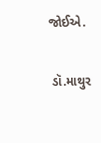જોઈએ.

 ડૉ.માથુર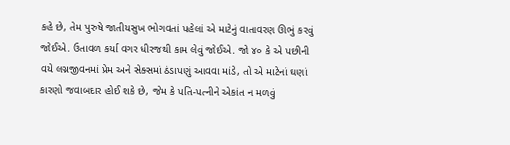કહે છે, તેમ પુરુષે જાતીયસુખ ભોગવતાં પહેલાં એ માટેનું વાતાવરણ ઊભું કરવું જોઈએ. ઉતાવળ કર્યા વગર ધીરજથી કામ લેવું જોઈએ. જો ૪૦ કે એ પછીની વયે લગ્નજીવનમાં પ્રેમ અને સેક્સમાં ઠંડાપણું આવવા માંડે, તો એ માટેનાં ઘણાં કારણો જવાબદાર હોઈ શકે છે, જેમ કે પતિ-પત્નીને એકાંત ન મળવું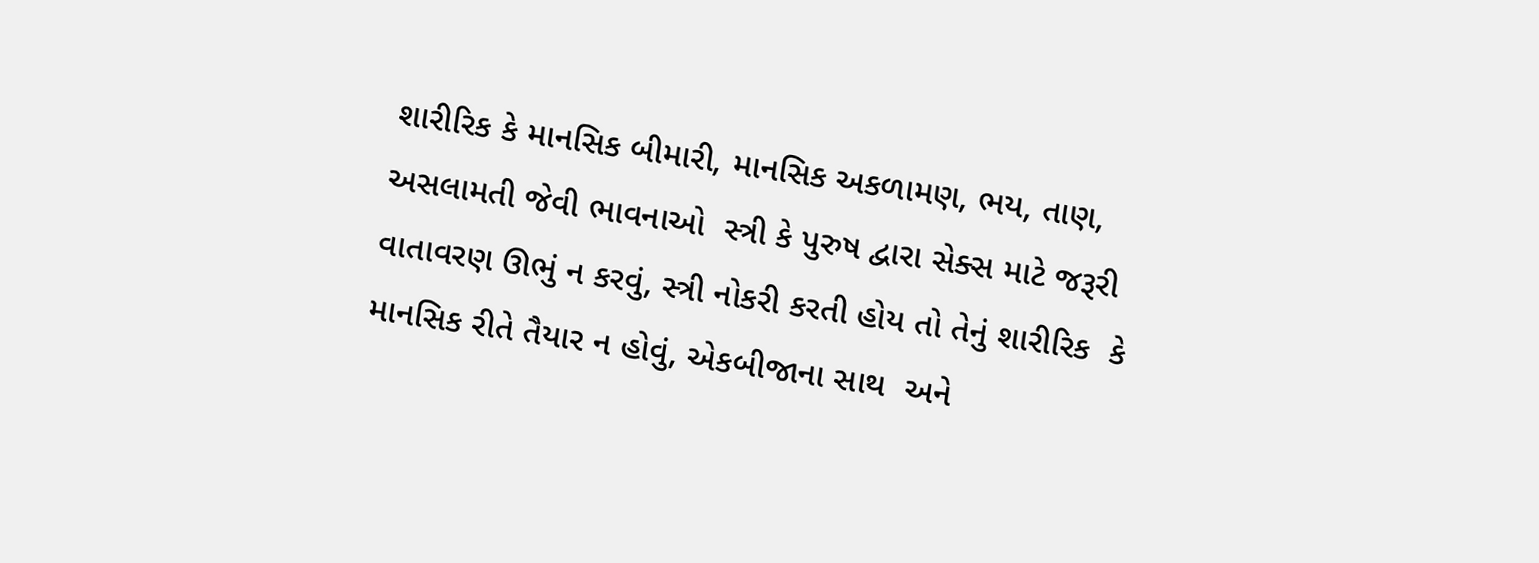શારીરિક કે માનસિક બીમારી, માનસિક અકળામણ, ભય, તાણ, અસલામતી જેવી ભાવનાઓ  સ્ત્રી કે પુરુષ દ્વારા સેક્સ માટે જરૂરી વાતાવરણ ઊભું ન કરવું, સ્ત્રી નોકરી કરતી હોય તો તેનું શારીરિક  કે માનસિક રીતે તૈયાર ન હોવું, એકબીજાના સાથ  અને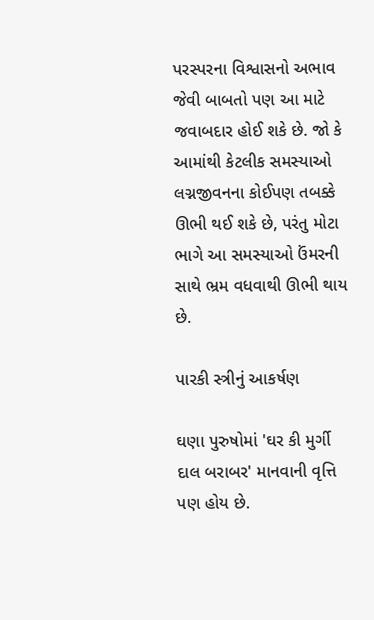પરસ્પરના વિશ્વાસનો અભાવ જેવી બાબતો પણ આ માટે જવાબદાર હોઈ શકે છે. જો કે આમાંથી કેટલીક સમસ્યાઓ લગ્નજીવનના કોઈપણ તબક્કે ઊભી થઈ શકે છે, પરંતુ મોટા ભાગે આ સમસ્યાઓ ઉંમરની સાથે ભ્રમ વધવાથી ઊભી થાય છે.

પારકી સ્ત્રીનું આકર્ષણ

ઘણા પુરુષોમાં 'ઘર કી મુર્ગી દાલ બરાબર' માનવાની વૃત્તિ પણ હોય છે.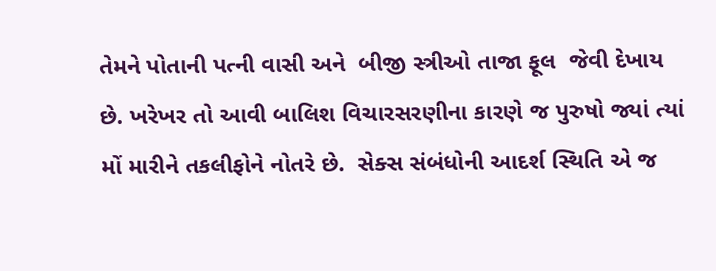તેમને પોતાની પત્ની વાસી અને  બીજી સ્ત્રીઓ તાજા ફૂલ  જેવી દેખાય છે. ખરેખર તો આવી બાલિશ વિચારસરણીના કારણે જ પુરુષો જ્યાં ત્યાં મોં મારીને તકલીફોને નોતરે છે.  સેક્સ સંબંધોની આદર્શ સ્થિતિ એ જ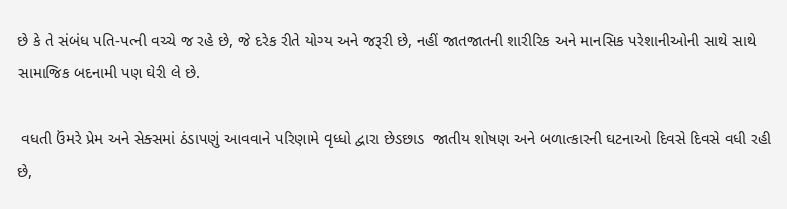છે કે તે સંબંધ પતિ-પત્ની વચ્ચે જ રહે છે, જે દરેક રીતે યોગ્ય અને જરૂરી છે, નહીં જાતજાતની શારીરિક અને માનસિક પરેશાનીઓની સાથે સાથે સામાજિક બદનામી પણ ઘેરી લે છે.

 વધતી ઉંમરે પ્રેમ અને સેક્સમાં ઠંડાપણું આવવાને પરિણામે વૃધ્ધો દ્વારા છેડછાડ  જાતીય શોષણ અને બળાત્કારની ઘટનાઓ દિવસે દિવસે વધી રહી છે,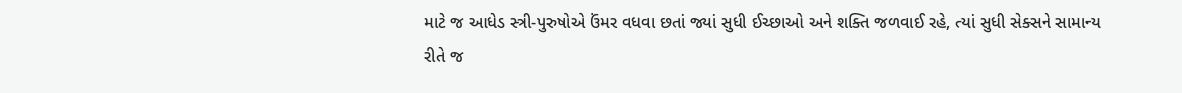માટે જ આધેડ સ્ત્રી-પુરુષોએ ઉંમર વધવા છતાં જ્યાં સુધી ઈચ્છાઓ અને શક્તિ જળવાઈ રહે, ત્યાં સુધી સેક્સને સામાન્ય રીતે જ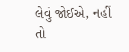લેવું જોઈએ, નહીં તો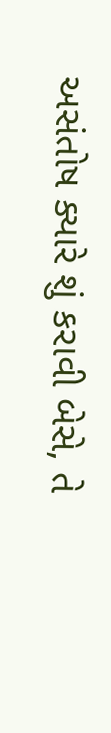અસંતોષ ક્યારે શું કરાવી બેસે, તે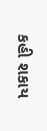કહી શકાય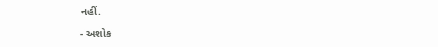નહીં.

- અશોક